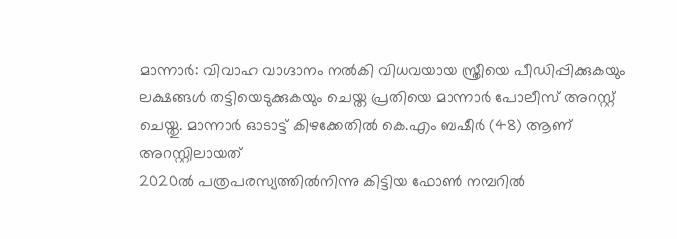മാന്നാർ: വിവാഹ വാഗ്ദാനം നൽകി വിധവയായ സ്ത്രീയെ പീഡിപ്പിക്കുകയും ലക്ഷങ്ങൾ തട്ടിയെടുക്കുകയും ചെയ്ത പ്രതിയെ മാന്നാർ പോലീസ് അറസ്റ്റ് ചെയ്തു. മാന്നാർ ഓടാട്ട് കിഴക്കേതിൽ കെ.എം ബഷീർ (48) ആണ് അറസ്റ്റിലായത്
2020ൽ പത്രപരസ്യത്തിൽനിന്നു കിട്ടിയ ഫോൺ നമ്പറിൽ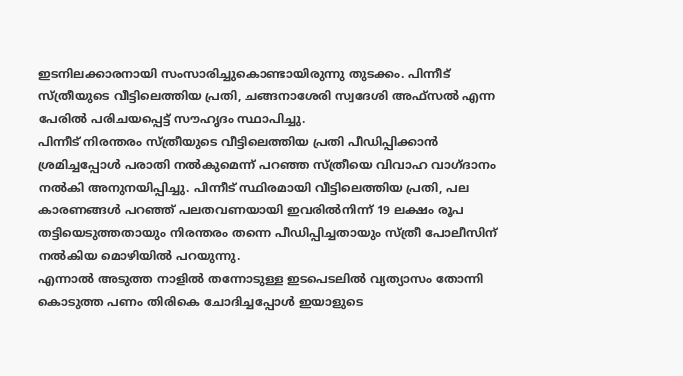ഇടനിലക്കാരനായി സംസാരിച്ചുകൊണ്ടായിരുന്നു തുടക്കം. പിന്നീട് സ്ത്രീയുടെ വീട്ടിലെത്തിയ പ്രതി, ചങ്ങനാശേരി സ്വദേശി അഫ്സൽ എന്ന പേരിൽ പരിചയപ്പെട്ട് സൗഹൃദം സ്ഥാപിച്ചു.
പിന്നീട് നിരന്തരം സ്ത്രീയുടെ വീട്ടിലെത്തിയ പ്രതി പീഡിപ്പിക്കാൻ ശ്രമിച്ചപ്പോൾ പരാതി നൽകുമെന്ന് പറഞ്ഞ സ്ത്രീയെ വിവാഹ വാഗ്ദാനം നൽകി അനുനയിപ്പിച്ചു. പിന്നീട് സ്ഥിരമായി വീട്ടിലെത്തിയ പ്രതി, പല കാരണങ്ങൾ പറഞ്ഞ് പലതവണയായി ഇവരിൽനിന്ന് 19 ലക്ഷം രൂപ തട്ടിയെടുത്തതായും നിരന്തരം തന്നെ പീഡിപ്പിച്ചതായും സ്ത്രീ പോലീസിന് നൽകിയ മൊഴിയിൽ പറയുന്നു.
എന്നാൽ അടുത്ത നാളിൽ തന്നോടുള്ള ഇടപെടലിൽ വ്യത്യാസം തോന്നി കൊടുത്ത പണം തിരികെ ചോദിച്ചപ്പോൾ ഇയാളുടെ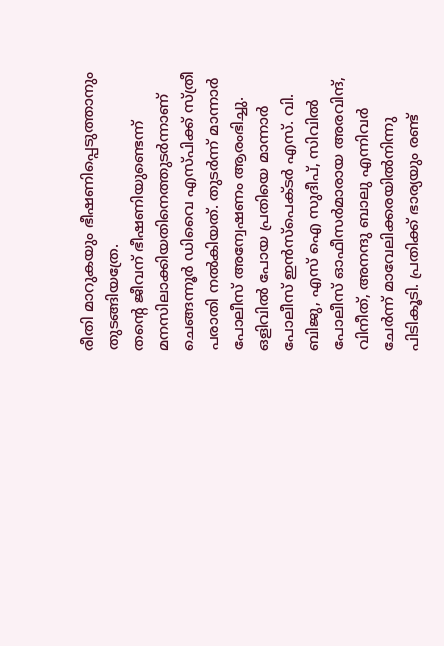രീതി മാറുകയും ഭീഷണിപ്പെടുത്താനും തുടങ്ങിയത്രേ.
തന്റെ ജീവന് ഭീഷണിയുണ്ടെന്ന് മനസിലാക്കിയതിനെത്തുടർന്നാണ് ചെങ്ങന്നൂർ ഡിവൈ എസ്പിക്ക് സ്ത്രീ പരാതി നൽകിയത്. തുടർന്ന് മാന്നാർ പോലീസ് അന്വേഷണം ആരംഭിച്ചു.
ഒളിവിൽ പോയ പ്രതിയെ മാന്നാർ പോലീസ് ഇൻസ്പെക്ടർ എസ്. വി. ബിജു, എസ് ഐ സുദീപ്, സിവിൽ പോലീസ് ഓഫീസർമാരായ അരവിന്ദ്, വിനീത്, അനന്ദു ബാലു എന്നിവർ ചേർന്ന് മാവേലിക്കരയിൽനിന്നു പിടികൂടി. പ്രതിക്ക് ഭാര്യയും രണ്ട്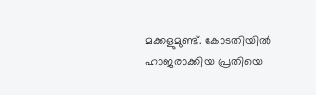മക്കളുമുണ്ട്. കോടതിയിൽ ഹാജരാക്കിയ പ്രതിയെ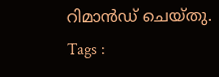റിമാൻഡ് ചെയ്തു.
Tags :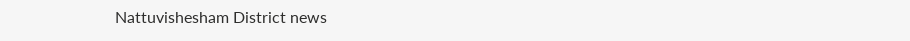Nattuvishesham District news